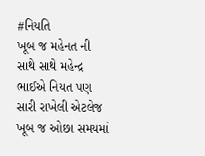#નિયતિ
ખૂબ જ મહેનત ની સાથે સાથે મહેન્દ્ર ભાઈએ નિયત પણ સારી રાખેલી એટલેજ ખૂબ જ ઓછા સમયમાં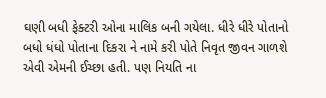ઘણી બધી ફેક્ટરી ઓના માલિક બની ગયેલા. ધીરે ધીરે પોતાનો બધો ધંધો પોતાના દિકરા ને નામે કરી પોતે નિવૃત જીવન ગાળશે એવી એમની ઈચ્છા હતી. પણ નિયતિ ના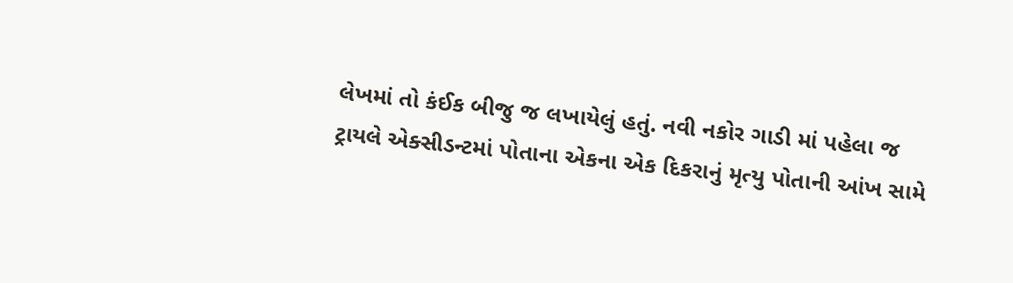લેખમાં તો કંઈક બીજુ જ લખાયેલું હતું. નવી નકોર ગાડી માં પહેલા જ ટ્રાયલે એક્સીડન્ટમાં પોતાના એકના એક દિકરાનું મૃત્યુ પોતાની આંખ સામે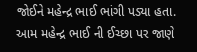જોઈને મહેન્દ્ર ભાઈ ભાંગી પડ્યા હતા. આમ મહેન્દ્ર ભાઈ ની ઈચ્છા પર જાણે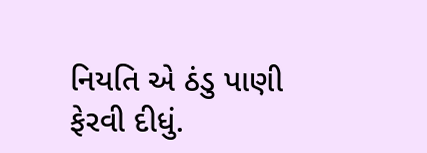નિયતિ એ ઠંડુ પાણી ફેરવી દીધું.